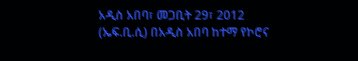አዲስ አበባ፣ መጋቢት 29፣ 2012 (ኤፍ.ቢ.ሲ) በአዲስ አበባ ከተማ የኮሮና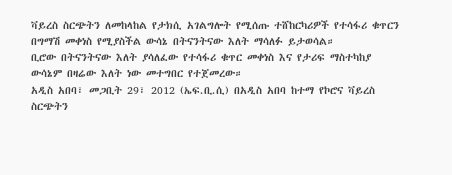ቫይረስ ስርጭትን ለመከላከል የታክሲ አገልግሎት የሚሰጡ ተሸከርካሪዎች የተሳፋሪ ቁጥርን በግማሽ መቀነስ የሚያስችል ውሳኔ በትናንትናው እለት ማሳለፉ ይታወሳል።
ቢሮው በትናንትናው እለት ያሳለፈው የተሳፋሪ ቁጥር መቀነስ እና የታሪፍ ማስተካከያ ውሳኔም በዛሬው እለት ነው መተግበር የተጀመረው።
አዲስ አበባ፣ መጋቢት 29፣ 2012 (ኤፍ.ቢ.ሲ) በአዲስ አበባ ከተማ የኮሮና ቫይረስ ስርጭትን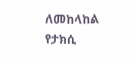ለመከላከል የታክሲ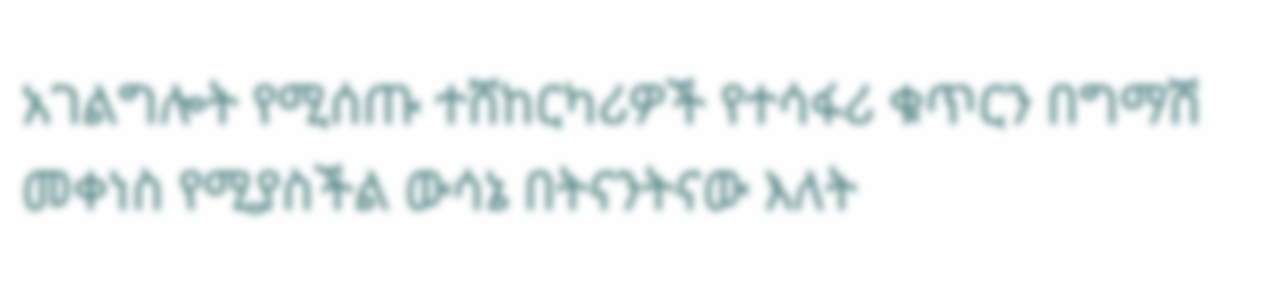አገልግሎት የሚሰጡ ተሸከርካሪዎች የተሳፋሪ ቁጥርን በግማሽ መቀነስ የሚያስችል ውሳኔ በትናንትናው እለት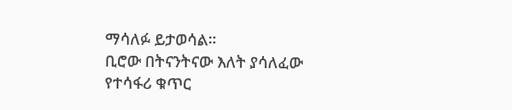ማሳለፉ ይታወሳል።
ቢሮው በትናንትናው እለት ያሳለፈው የተሳፋሪ ቁጥር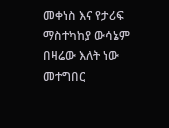መቀነስ እና የታሪፍ ማስተካከያ ውሳኔም በዛሬው እለት ነው መተግበር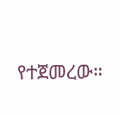የተጀመረው።